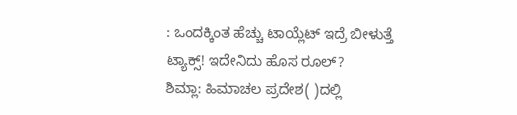: ಒಂದಕ್ಕಿಂತ ಹೆಚ್ಚು ಟಾಯ್ಲೆಟ್‌ ಇದ್ರೆ ಬೀಳುತ್ತೆ ಟ್ಯಾಕ್ಸ್‌! ಇದೇನಿದು ಹೊಸ ರೂಲ್‌?
ಶಿಮ್ಲಾ: ಹಿಮಾಚಲ ಪ್ರದೇಶ( )ದಲ್ಲಿ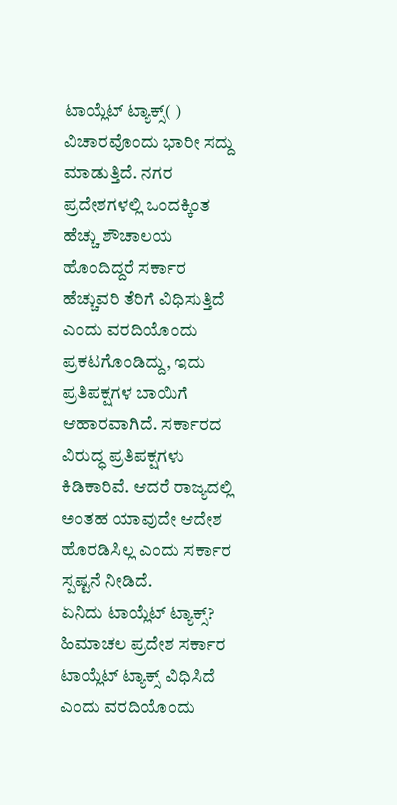ಟಾಯ್ಲೆಟ್‌ ಟ್ಯಾಕ್ಸ್‌( ) ವಿಚಾರವೊಂದು ಭಾರೀ ಸದ್ದು ಮಾಡುತ್ತಿದೆ. ನಗರ ಪ್ರದೇಶಗಳಲ್ಲಿ ಒಂದಕ್ಕಿಂತ ಹೆಚ್ಚು ಶೌಚಾಲಯ ಹೊಂದಿದ್ದರೆ ಸರ್ಕಾರ ಹೆಚ್ಚುವರಿ ತೆರಿಗೆ ವಿಧಿಸುತ್ತಿದೆ ಎಂದು ವರದಿಯೊಂದು ಪ್ರಕಟಗೊಂಡಿದ್ದು, ಇದು ಪ್ರತಿಪಕ್ಷಗಳ ಬಾಯಿಗೆ ಆಹಾರವಾಗಿದೆ. ಸರ್ಕಾರದ ವಿರುದ್ಧ ಪ್ರತಿಪಕ್ಷಗಳು ಕಿಡಿಕಾರಿವೆ. ಆದರೆ ರಾಜ್ಯದಲ್ಲಿ ಅಂತಹ ಯಾವುದೇ ಆದೇಶ ಹೊರಡಿಸಿಲ್ಲ ಎಂದು ಸರ್ಕಾರ ಸ್ಪಷ್ಟನೆ ನೀಡಿದೆ.
ಏನಿದು ಟಾಯ್ಲೆಟ್‌ ಟ್ಯಾಕ್ಸ್‌?
ಹಿಮಾಚಲ ಪ್ರದೇಶ ಸರ್ಕಾರ ಟಾಯ್ಲೆಟ್‌ ಟ್ಯಾಕ್ಸ್‌ ವಿಧಿಸಿದೆ ಎಂದು ವರದಿಯೊಂದು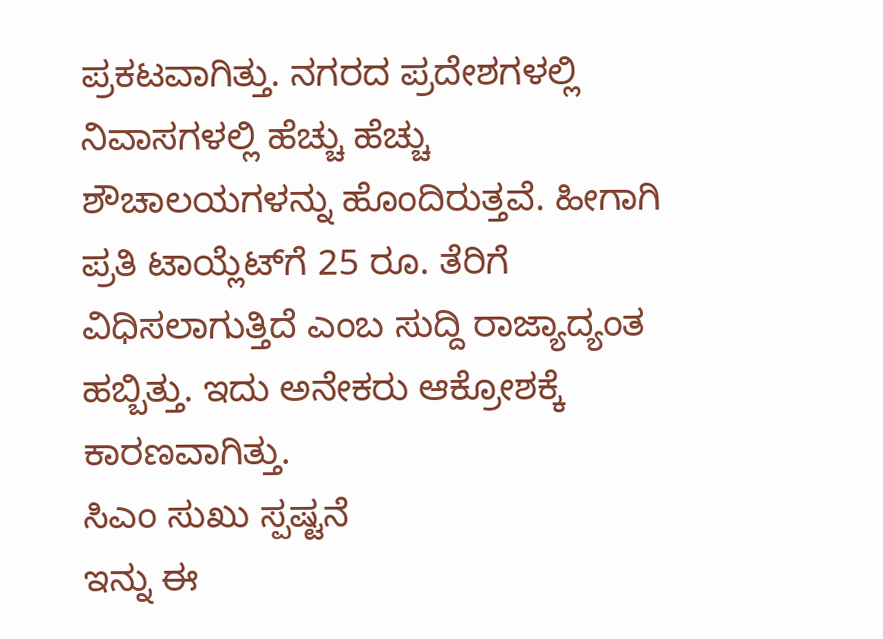ಪ್ರಕಟವಾಗಿತ್ತು. ನಗರದ ಪ್ರದೇಶಗಳಲ್ಲಿ ನಿವಾಸಗಳಲ್ಲಿ ಹೆಚ್ಚು ಹೆಚ್ಚು ಶೌಚಾಲಯಗಳನ್ನು ಹೊಂದಿರುತ್ತವೆ. ಹೀಗಾಗಿ ಪ್ರತಿ ಟಾಯ್ಲೆಟ್‌ಗೆ 25 ರೂ. ತೆರಿಗೆ ವಿಧಿಸಲಾಗುತ್ತಿದೆ ಎಂಬ ಸುದ್ದಿ ರಾಜ್ಯಾದ್ಯಂತ ಹಬ್ಬಿತ್ತು. ಇದು ಅನೇಕರು ಆಕ್ರೋಶಕ್ಕೆ ಕಾರಣವಾಗಿತ್ತು.
ಸಿಎಂ ಸುಖು ಸ್ಪಷ್ಟನೆ
ಇನ್ನು ಈ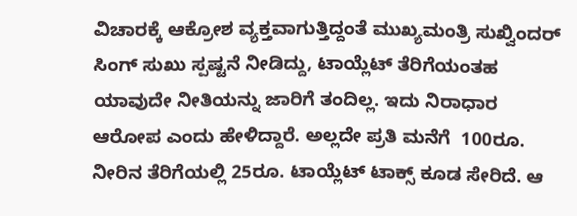ವಿಚಾರಕ್ಕೆ ಆಕ್ರೋಶ ವ್ಯಕ್ತವಾಗುತ್ತಿದ್ದಂತೆ ಮುಖ್ಯಮಂತ್ರಿ ಸುಖ್ವಿಂದರ್‌ ಸಿಂಗ್‌ ಸುಖು ಸ್ಪಷ್ಟನೆ ನೀಡಿದ್ದು, ಟಾಯ್ಲೆಟ್‌ ತೆರಿಗೆಯಂತಹ ಯಾವುದೇ ನೀತಿಯನ್ನು ಜಾರಿಗೆ ತಂದಿಲ್ಲ. ಇದು ನಿರಾಧಾರ ಆರೋಪ ಎಂದು ಹೇಳಿದ್ದಾರೆ. ಅಲ್ಲದೇ ಪ್ರತಿ ಮನೆಗೆ  100ರೂ. ನೀರಿನ ತೆರಿಗೆಯಲ್ಲಿ 25ರೂ. ಟಾಯ್ಲೆಟ್‌ ಟಾಕ್ಸ್‌ ಕೂಡ ಸೇರಿದೆ. ಆ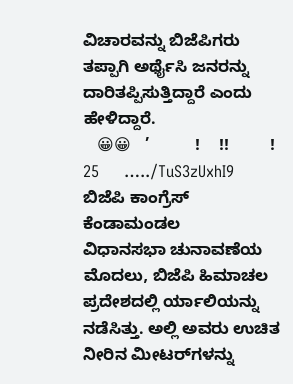ವಿಚಾರವನ್ನು ಬಿಜೆಪಿಗರು ತಪ್ಪಾಗಿ ಅರ್ಥೈಸಿ ಜನರನ್ನು ದಾರಿತಪ್ಪಿಸುತ್ತಿದ್ದಾರೆ ಎಂದು ಹೇಳಿದ್ದಾರೆ.
   😀😀   ’          !    !!         !               25     …../TuS3zUxhI9
ಬಿಜೆಪಿ ಕಾಂಗ್ರೆಸ್‌ ಕೆಂಡಾಮಂಡಲ
ವಿಧಾನಸಭಾ ಚುನಾವಣೆಯ ಮೊದಲು, ಬಿಜೆಪಿ ಹಿಮಾಚಲ ಪ್ರದೇಶದಲ್ಲಿ ರ್ಯಾಲಿಯನ್ನು ನಡೆಸಿತ್ತು. ಅಲ್ಲಿ ಅವರು ಉಚಿತ ನೀರಿನ ಮೀಟರ್‌ಗಳನ್ನು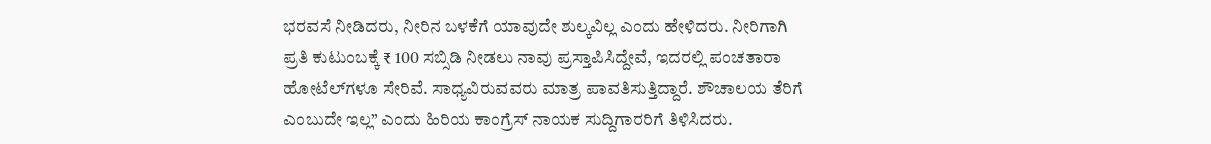ಭರವಸೆ ನೀಡಿದರು, ನೀರಿನ ಬಳಕೆಗೆ ಯಾವುದೇ ಶುಲ್ಕವಿಲ್ಲ ಎಂದು ಹೇಳಿದರು. ನೀರಿಗಾಗಿ ಪ್ರತಿ ಕುಟುಂಬಕ್ಕೆ ₹ 100 ಸಬ್ಸಿಡಿ ನೀಡಲು ನಾವು ಪ್ರಸ್ತಾಪಿಸಿದ್ದೇವೆ, ಇದರಲ್ಲಿ ಪಂಚತಾರಾ ಹೋಟೆಲ್‌ಗಳೂ ಸೇರಿವೆ. ಸಾಧ್ಯವಿರುವವರು ಮಾತ್ರ ಪಾವತಿಸುತ್ತಿದ್ದಾರೆ. ಶೌಚಾಲಯ ತೆರಿಗೆ ಎಂಬುದೇ ಇಲ್ಲ” ಎಂದು ಹಿರಿಯ ಕಾಂಗ್ರೆಸ್ ನಾಯಕ ಸುದ್ದಿಗಾರರಿಗೆ ತಿಳಿಸಿದರು.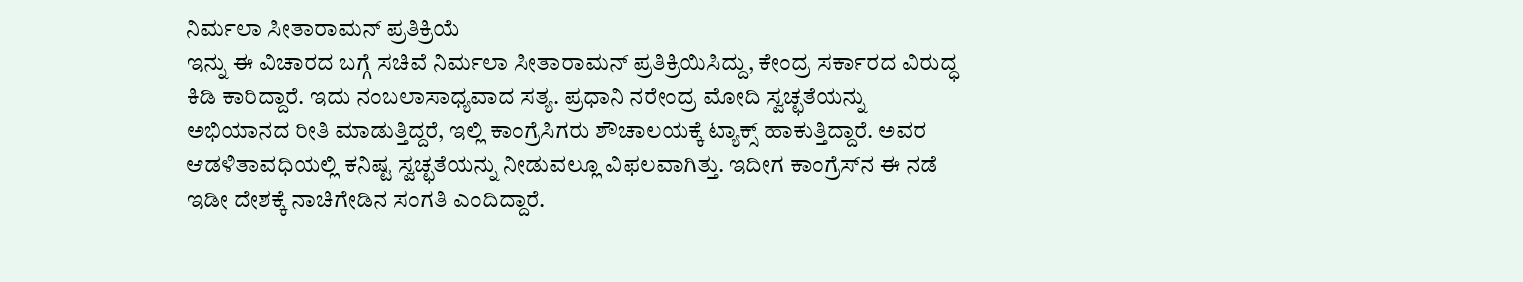ನಿರ್ಮಲಾ ಸೀತಾರಾಮನ್‌ ಪ್ರತಿಕ್ರಿಯೆ
ಇನ್ನು ಈ ವಿಚಾರದ ಬಗ್ಗೆ ಸಚಿವೆ ನಿರ್ಮಲಾ ಸೀತಾರಾಮನ್‌ ಪ್ರತಿಕ್ರಿಯಿಸಿದ್ದು, ಕೇಂದ್ರ ಸರ್ಕಾರದ ವಿರುದ್ಧ ಕಿಡಿ ಕಾರಿದ್ದಾರೆ. ಇದು ನಂಬಲಾಸಾಧ್ಯವಾದ ಸತ್ಯ. ಪ್ರಧಾನಿ ನರೇಂದ್ರ ಮೋದಿ ಸ್ವಚ್ಛತೆಯನ್ನು ಅಭಿಯಾನದ ರೀತಿ ಮಾಡುತ್ತಿದ್ದರೆ, ಇಲ್ಲಿ ಕಾಂಗ್ರೆಸಿಗರು ಶೌಚಾಲಯಕ್ಕೆ ಟ್ಯಾಕ್ಸ್‌ ಹಾಕುತ್ತಿದ್ದಾರೆ. ಅವರ ಆಡಳಿತಾವಧಿಯಲ್ಲಿ ಕನಿಷ್ಟ ಸ್ವಚ್ಛತೆಯನ್ನು ನೀಡುವಲ್ಲೂ ವಿಫಲವಾಗಿತ್ತು. ಇದೀಗ ಕಾಂಗ್ರೆಸ್‌ನ ಈ ನಡೆ ಇಡೀ ದೇಶಕ್ಕೆ ನಾಚಿಗೇಡಿನ ಸಂಗತಿ ಎಂದಿದ್ದಾರೆ.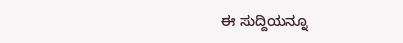ಈ ಸುದ್ದಿಯನ್ನೂ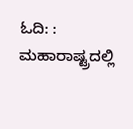ಓದಿ: : ಮಹಾರಾಷ್ಟ್ರದಲ್ಲಿ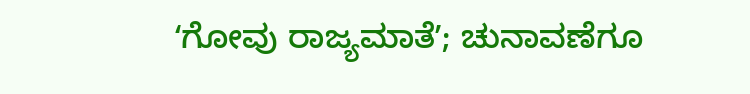ʻಗೋವು ರಾಜ್ಯಮಾತೆʼ; ಚುನಾವಣೆಗೂ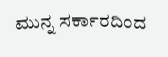ಮುನ್ನ ಸರ್ಕಾರದಿಂದ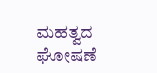ಮಹತ್ವದ ಘೋಷಣೆ